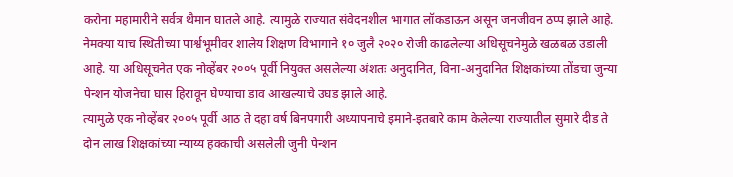करोना महामारीने सर्वत्र थैमान घातले आहे. त्यामुळे राज्यात संवेदनशील भागात लॉकडाऊन असून जनजीवन ठप्प झाले आहे. नेमक्या याच स्थितीच्या पार्श्वभूमीवर शालेय शिक्षण विभागाने १० जुलै २०२० रोजी काढलेल्या अधिसूचनेमुळे खळबळ उडाली आहे. या अधिसूचनेत एक नोव्हेंबर २००५ पूर्वी नियुक्त असलेल्या अंशतः अनुदानित, विना-अनुदानित शिक्षकांच्या तोंडचा जुन्या पेन्शन योजनेचा घास हिरावून घेण्याचा डाव आखल्याचे उघड झाले आहे.
त्यामुळे एक नोव्हेंबर २००५ पूर्वी आठ ते दहा वर्ष बिनपगारी अध्यापनाचे इमाने-इतबारे काम केलेल्या राज्यातील सुमारे दीड ते दोन लाख शिक्षकांच्या न्याय्य हक्काची असलेली जुनी पेन्शन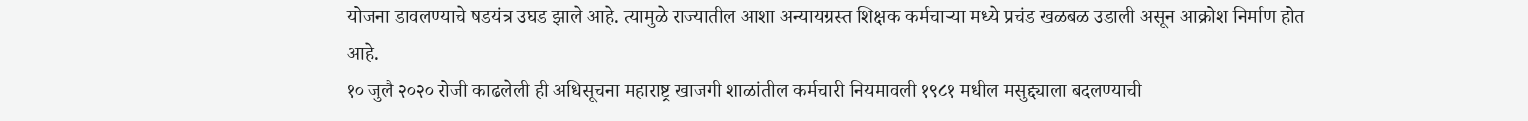योजना डावलण्याचे षडयंत्र उघड झाले आहे. त्यामुळे राज्यातील आशा अन्यायग्रस्त शिक्षक कर्मचाऱ्या मध्ये प्रचंड खळबळ उडाली असून आक्रोश निर्माण होत आहे.
१० जुलै २०२० रोजी काढलेली ही अधिसूचना महाराष्ट्र खाजगी शाळांतील कर्मचारी नियमावली १९८१ मधील मसुद्द्याला बदलण्याची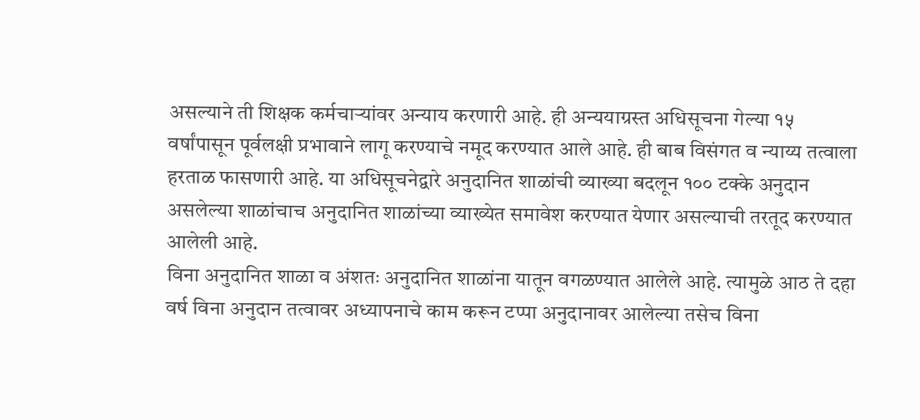असल्याने ती शिक्षक कर्मचाऱ्यांवर अन्याय करणारी आहे. ही अन्ययाग्रस्त अधिसूचना गेल्या १५ वर्षांपासून पूर्वलक्षी प्रभावाने लागू करण्याचे नमूद करण्यात आले आहे. ही बाब विसंगत व न्याय्य तत्वाला हरताळ फासणारी आहे. या अधिसूचनेद्वारे अनुदानित शाळांची व्याख्या बदलून १०० टक्के अनुदान असलेल्या शाळांचाच अनुदानित शाळांच्या व्याख्येत समावेश करण्यात येणार असल्याची तरतूद करण्यात आलेली आहे.
विना अनुदानित शाळा व अंशतः अनुदानित शाळांना यातून वगळण्यात आलेले आहे. त्यामुळे आठ ते दहा वर्ष विना अनुदान तत्वावर अध्यापनाचे काम करून टप्पा अनुदानावर आलेल्या तसेच विना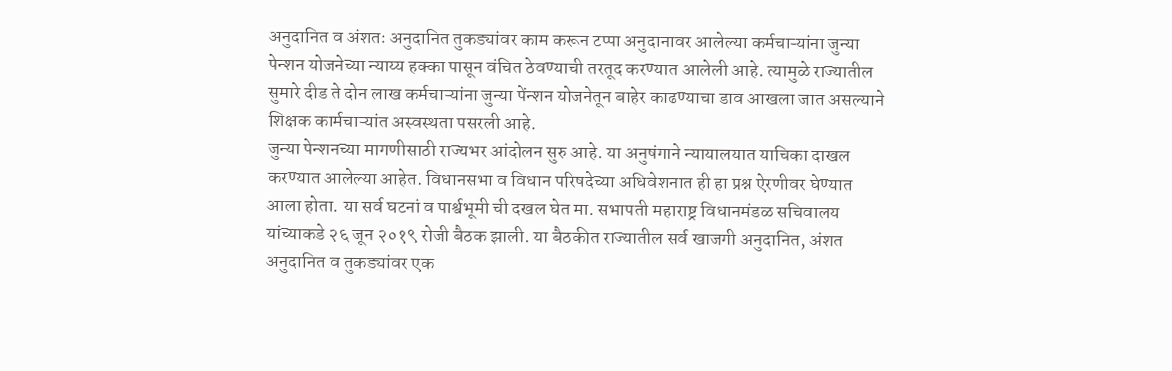अनुदानित व अंशतः अनुदानित तुकड्यांवर काम करून टप्पा अनुदानावर आलेल्या कर्मचाऱ्यांना जुन्या पेन्शन योजनेच्या न्याय्य हक्का पासून वंचित ठेवण्याची तरतूद करण्यात आलेली आहे. त्यामुळे राज्यातील सुमारे दीड ते दोन लाख कर्मचाऱ्यांना जुन्या पेंन्शन योजनेतून बाहेर काढण्याचा डाव आखला जात असल्याने शिक्षक कार्मचाऱ्यांत अस्वस्थता पसरली आहे.
जुन्या पेन्शनच्या मागणीसाठी राज्यभर आंदोलन सुरु आहे. या अनुषंगाने न्यायालयात याचिका दाखल करण्यात आलेल्या आहेत. विधानसभा व विधान परिषदेच्या अधिवेशनात ही हा प्रश्न ऐरणीवर घेण्यात आला होता. या सर्व घटनां व पार्श्वभूमी ची दखल घेत मा. सभापती महाराष्ट्र विधानमंडळ सचिवालय यांच्याकडे २६ जून २०१९ रोजी बैठक झाली. या बैठकीत राज्यातील सर्व खाजगी अनुदानित, अंशत अनुदानित व तुकड्यांवर एक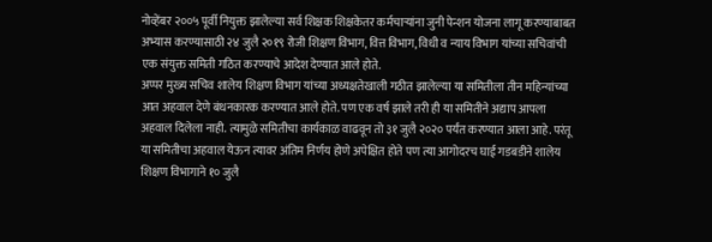नोव्हेंबर २००५ पूर्वी नियुक्त झालेल्या सर्व शिक्षक शिक्षकेतर कर्मचाऱ्यांना जुनी पेन्शन योजना लागू करण्याबाबत अभ्यास करण्यासाठी २४ जुलै २०१९ रोजी शिक्षण विभाग, वित्त विभाग, विधी व न्याय विभाग यांच्या सचिवांची एक संयुक्त समिती गठित करण्याचे आदेश देण्यात आले होते.
अप्पर मुख्य सचिव शालेय शिक्षण विभाग यांच्या अध्यक्षतेखाली गठीत झालेल्या या समितीला तीन महिन्यांच्या आत अहवाल देणे बंधनकारक करण्यात आले होते. पण एक वर्ष झाले तरी ही या समितीने अद्याप आपला अहवाल दिलेला नाही. त्यामुळे समितीचा कार्यकाळ वाढवून तो ३१ जुलै २०२० पर्यंत करण्यात आला आहे. परंतू या समितीचा अहवाल येऊन त्यावर अंतिम निर्णय होणे अपेक्षित होते पण त्या आगोदरच घाई गडबडीने शालेय शिक्षण विभागाने १० जुलै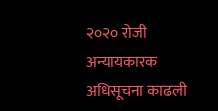२०२० रोजी अन्यायकारक अधिसूचना काढली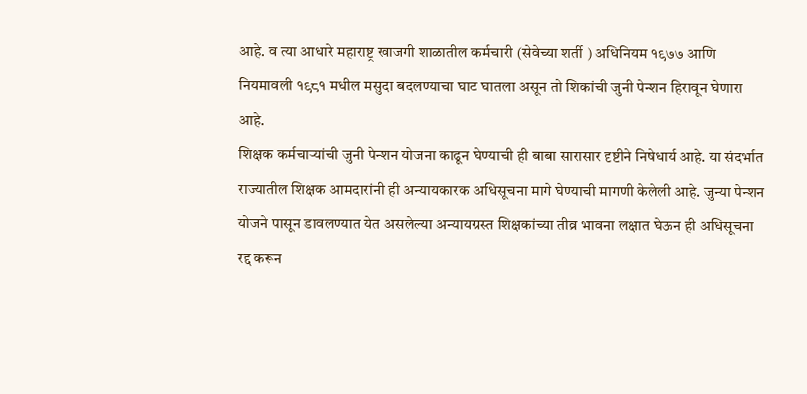आहे. व त्या आधारे महाराष्ट्र खाजगी शाळातील कर्मचारी (सेवेच्या शर्ती ) अधिनियम १९७७ आणि नियमावली १९८१ मधील मसुदा बदलण्याचा घाट घातला असून तो शिकांची जुनी पेन्शन हिरावून घेणारा आहे.
शिक्षक कर्मचाऱ्यांची जुनी पेन्शन योजना काढून घेण्याची ही बाबा सारासार दृष्टीने निषेधार्य आहे. या संदर्भात राज्यातील शिक्षक आमदारांनी ही अन्यायकारक अधिसूचना मागे घेण्याची मागणी केलेली आहे. जुन्या पेन्शन योजने पासून डावलण्यात येत असलेल्या अन्यायग्रस्त शिक्षकांच्या तीव्र भावना लक्षात घेऊन ही अधिसूचना रद्द करून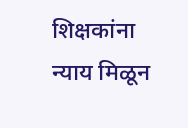शिक्षकांना न्याय मिळून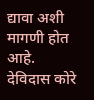द्यावा अशी मागणी होत आहे.
देविदास कोरे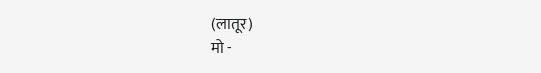(लातूर)
मो -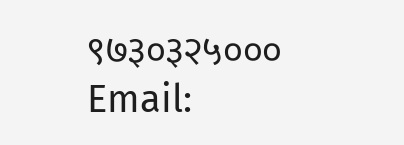९७३०३२५०००
Email: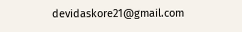devidaskore21@gmail.com